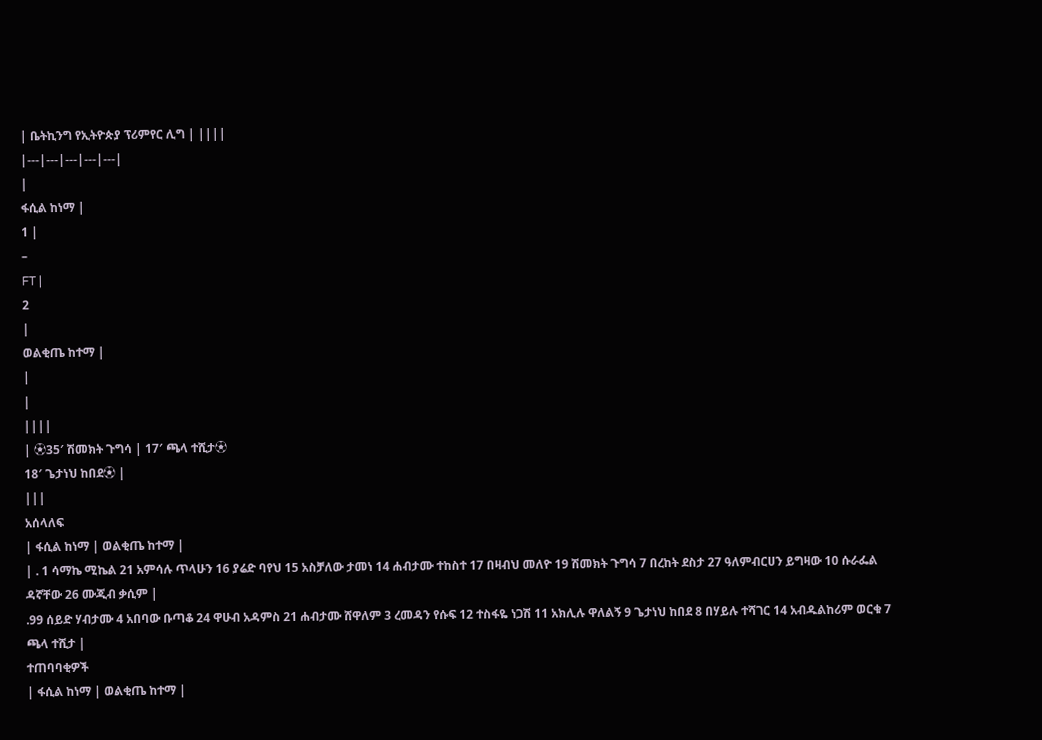| ቤትኪንግ የኢትዮጵያ ፕሪምየር ሊግ | ||||
|---|---|---|---|---|
|
ፋሲል ከነማ |
1 |
–
FT |
2
|
ወልቂጤ ከተማ |
|
|
||||
| ⚽35′ ሽመክት ጉግሳ | 17′ ጫላ ተሺታ⚽
18′ ጌታነህ ከበደ⚽ |
|||
አሰላለፍ
| ፋሲል ከነማ | ወልቂጤ ከተማ |
| . 1 ሳማኬ ሚኬል 21 አምሳሉ ጥላሁን 16 ያሬድ ባየህ 15 አስቻለው ታመነ 14 ሐብታሙ ተከስተ 17 በዛብህ መለዮ 19 ሽመክት ጉግሳ 7 በረከት ደስታ 27 ዓለምብርሀን ይግዛው 10 ሱራፌል ዳኛቸው 26 ሙጂብ ቃሲም |
.99 ሰይድ ሃብታሙ 4 አበባው ቡጣቆ 24 ዋሁብ አዳምስ 21 ሐብታሙ ሸዋለም 3 ረመዳን የሱፍ 12 ተስፋዬ ነጋሽ 11 አክሊሉ ዋለልኝ 9 ጌታነህ ከበደ 8 በሃይሉ ተሻገር 14 አብዱልከሪም ወርቁ 7 ጫላ ተሺታ |
ተጠባባቂዎች
| ፋሲል ከነማ | ወልቂጤ ከተማ |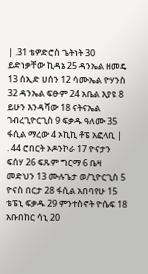| .31 ቴዎድሮስ ጌትነት 30 ይድነቃቸው ኪዳኔ 25 ዳንኤል ዘመዴ 13 ሰኢድ ሀሰን 12 ሳሙኤል ዮሃንስ 32 ዳንኤል ፍፁም 24 አቤል እያዩ 8 ይሁን እንዳሻው 18 ናትናኤል ገብረጊዮርጊስ 9 ፍቃዱ ዓለሙ 35 ፋሲል ማረው 4 ኦኪኪ ቶፔ አፎላቢ |
. 44 ሮበርት ኦዶንኮራ 17 ዮናታን ፍሰሃ 26 ፍጹም ግርማ 6 ቤዛ መድህን 13 ሙሉጌታ ወ/ጊዮርጊስ 5 ዮናስ በርታ 28 ፋሲል አበባየሁ 15 ቴፔኒ ፍቃዱ 29 ምንተስኖት ዮሴፍ 18 አቡበከር ሳኒ 20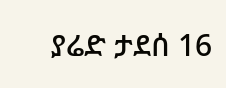ያሬድ ታደሰ 16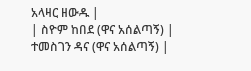አላዛር ዘውዱ |
| ስዮም ከበደ (ዋና አሰልጣኝ) |
ተመስገን ዳና (ዋና አሰልጣኝ) |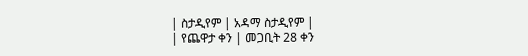| ስታዲየም | አዳማ ስታዲየም |
| የጨዋታ ቀን | መጋቢት 28 ቀን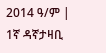2014 ዓ/ም |
1ኛ ዳኛታዛቢ